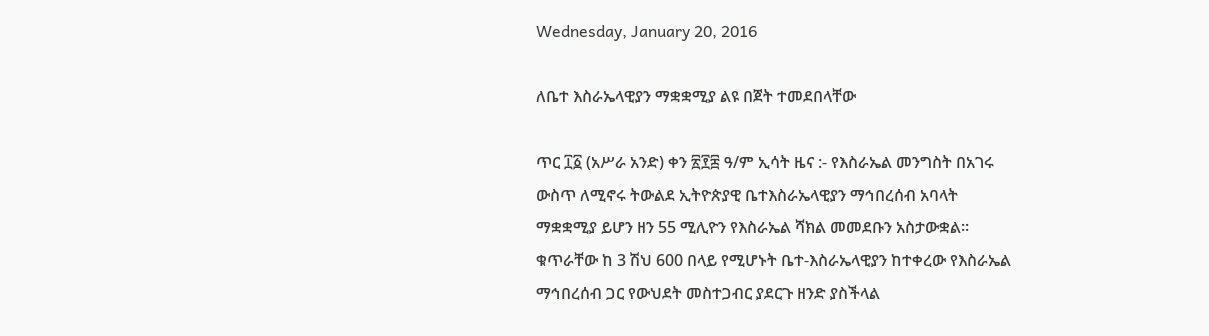Wednesday, January 20, 2016

ለቤተ እስራኤላዊያን ማቋቋሚያ ልዩ በጀት ተመደበላቸው

ጥር ፲፩ (አሥራ አንድ) ቀን ፳፻፰ ዓ/ም ኢሳት ዜና :- የእስራኤል መንግስት በአገሩ ውስጥ ለሚኖሩ ትውልደ ኢትዮጵያዊ ቤተእስራኤላዊያን ማኅበረሰብ አባላት ማቋቋሚያ ይሆን ዘን 55 ሚሊዮን የእስራኤል ሻክል መመደቡን አስታውቋል።
ቁጥራቸው ከ 3 ሽህ 600 በላይ የሚሆኑት ቤተ-እስራኤላዊያን ከተቀረው የእስራኤል ማኅበረሰብ ጋር የውህደት መስተጋብር ያደርጉ ዘንድ ያስችላል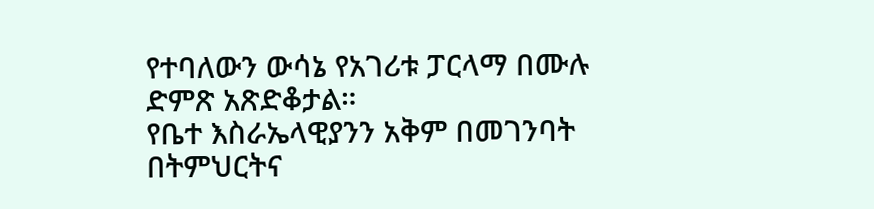የተባለውን ውሳኔ የአገሪቱ ፓርላማ በሙሉ ድምጽ አጽድቆታል።
የቤተ እስራኤላዊያንን አቅም በመገንባት በትምህርትና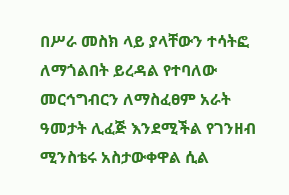በሥራ መስክ ላይ ያላቸውን ተሳትፎ ለማጎልበት ይረዳል የተባለው መርኅግብርን ለማስፈፀም አራት ዓመታት ሊፈጅ እንደሚችል የገንዘብ ሚንስቴሩ አስታውቀዋል ሲል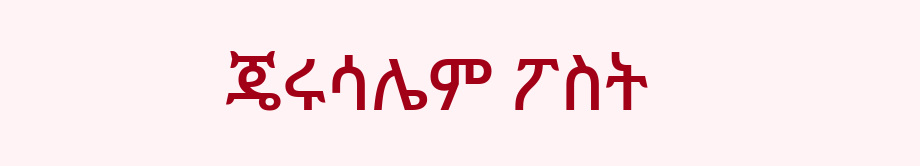ጄሩሳሌም ፖስት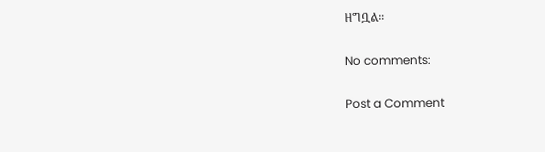ዘግቧል።

No comments:

Post a Comment